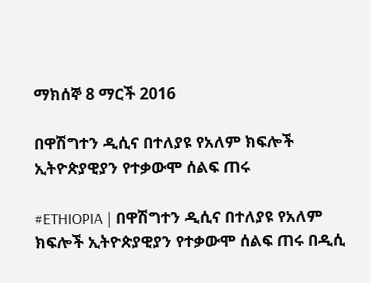ማክሰኞ 8 ማርች 2016

በዋሽግተን ዲሲና በተለያዩ የአለም ክፍሎች ኢትዮጵያዊያን የተቃውሞ ሰልፍ ጠሩ

#ETHIOPIA | በዋሽግተን ዲሲና በተለያዩ የአለም ክፍሎች ኢትዮጵያዊያን የተቃውሞ ሰልፍ ጠሩ በዲሲ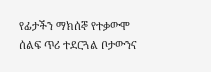የፊታችን ማክሰኞ የተቃውሞ ሰልፍ ጥሪ ተደርጓል ቦታውንና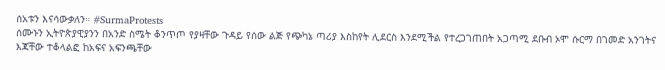ሰአቱን እናሳውቃለን። #SurmaProtests
ሰሙኑን ኢትዮጵያዊያንን በአንድ ስሜት ቆንጥጦ የያዛቸው ጉዳይ የሰው ልጅ የጭካኔ ጣሪያ እስከየት ሊደርስ እንደሚችል የተረጋገጠበት አጋጣሚ ደቡብ ኦሞ ሱርማ በገመድ አንገትና እጃቸው ተቆላልፎ ከአፍና አፍንጫቸው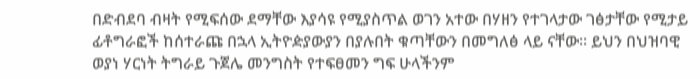በድብደባ ብዛት የሚፍሰው ደማቸው እያሳዩ የሚያስጥል ወገን አተው በሃዘን የተገላታው ገፅታቸው የሚታይ ፊቶግራፎች ከሰተራጩ በኋላ ኢትዮዽያውያን በያሉበት ቁጣቸውን በመግለፅ ላይ ናቸው። ይህን በህዝባዊ ወያነ ሃርነት ትግራይ ጉጀሌ መንግስት የተፍፀመን ግፍ ሁላችንም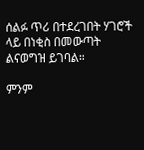ሰልፉ ጥሪ በተደረገበት ሃገሮች ላይ በነቂስ በመውጣት ልናወግዝ ይገባል።

ምንም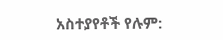አስተያየቶች የሉም: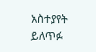አስተያየት ይለጥፉ